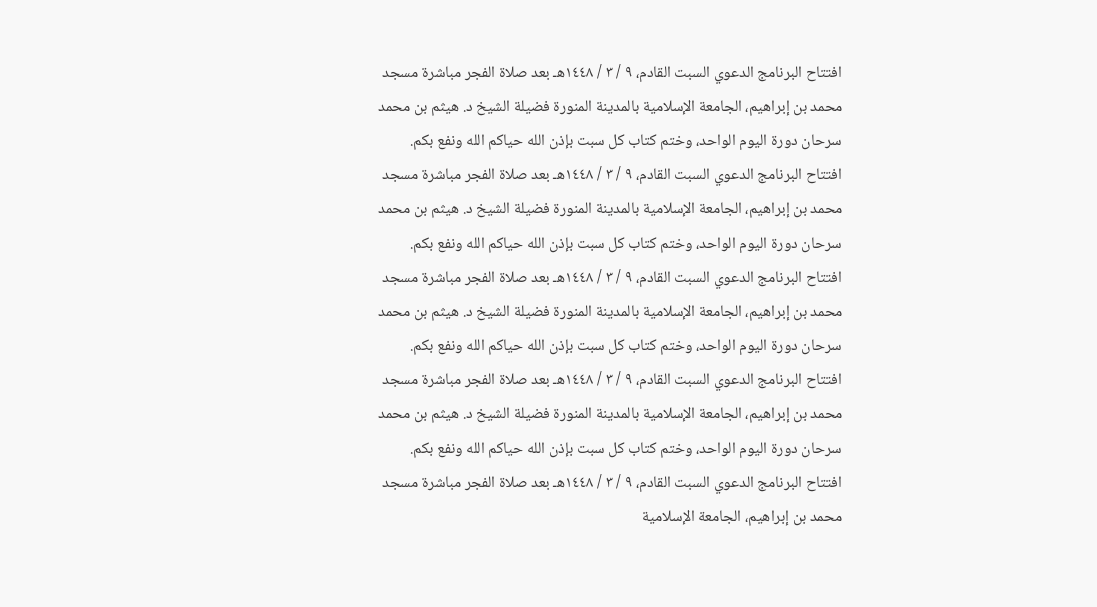افتتاح البرنامج الدعوي السبت القادم، ٩ / ٣ / ١٤٤٨هـ بعد صلاة الفجر مباشرة مسجد محمد بن إبراهيم، الجامعة الإسلامية بالمدينة المنورة فضيلة الشيخ د. هيثم بن محمد سرحان دورة اليوم الواحد، وختم كتاب كل سبت بإذن الله حياكم الله ونفع بكم. افتتاح البرنامج الدعوي السبت القادم، ٩ / ٣ / ١٤٤٨هـ بعد صلاة الفجر مباشرة مسجد محمد بن إبراهيم، الجامعة الإسلامية بالمدينة المنورة فضيلة الشيخ د. هيثم بن محمد سرحان دورة اليوم الواحد، وختم كتاب كل سبت بإذن الله حياكم الله ونفع بكم. افتتاح البرنامج الدعوي السبت القادم، ٩ / ٣ / ١٤٤٨هـ بعد صلاة الفجر مباشرة مسجد محمد بن إبراهيم، الجامعة الإسلامية بالمدينة المنورة فضيلة الشيخ د. هيثم بن محمد سرحان دورة اليوم الواحد، وختم كتاب كل سبت بإذن الله حياكم الله ونفع بكم. افتتاح البرنامج الدعوي السبت القادم، ٩ / ٣ / ١٤٤٨هـ بعد صلاة الفجر مباشرة مسجد محمد بن إبراهيم، الجامعة الإسلامية بالمدينة المنورة فضيلة الشيخ د. هيثم بن محمد سرحان دورة اليوم الواحد، وختم كتاب كل سبت بإذن الله حياكم الله ونفع بكم. افتتاح البرنامج الدعوي السبت القادم، ٩ / ٣ / ١٤٤٨هـ بعد صلاة الفجر مباشرة مسجد محمد بن إبراهيم، الجامعة الإسلامية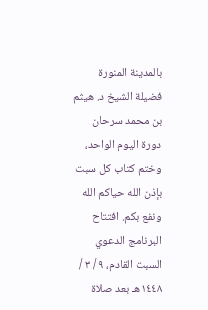بالمدينة المنورة فضيلة الشيخ د. هيثم بن محمد سرحان دورة اليوم الواحد، وختم كتاب كل سبت بإذن الله حياكم الله ونفع بكم. افتتاح البرنامج الدعوي السبت القادم، ٩ / ٣ / ١٤٤٨هـ بعد صلاة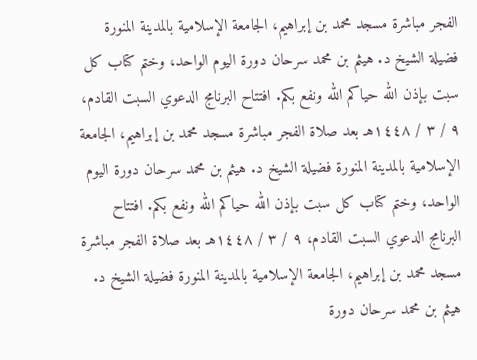الفجر مباشرة مسجد محمد بن إبراهيم، الجامعة الإسلامية بالمدينة المنورة فضيلة الشيخ د. هيثم بن محمد سرحان دورة اليوم الواحد، وختم كتاب كل سبت بإذن الله حياكم الله ونفع بكم. افتتاح البرنامج الدعوي السبت القادم، ٩ / ٣ / ١٤٤٨هـ بعد صلاة الفجر مباشرة مسجد محمد بن إبراهيم، الجامعة الإسلامية بالمدينة المنورة فضيلة الشيخ د. هيثم بن محمد سرحان دورة اليوم الواحد، وختم كتاب كل سبت بإذن الله حياكم الله ونفع بكم. افتتاح البرنامج الدعوي السبت القادم، ٩ / ٣ / ١٤٤٨هـ بعد صلاة الفجر مباشرة مسجد محمد بن إبراهيم، الجامعة الإسلامية بالمدينة المنورة فضيلة الشيخ د. هيثم بن محمد سرحان دورة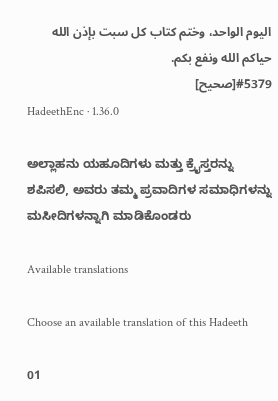اليوم الواحد، وختم كتاب كل سبت بإذن الله حياكم الله ونفع بكم.
#5379[صحيح]
HadeethEnc · 1.36.0

ಅಲ್ಲಾಹನು ಯಹೂದಿಗಳು ಮತ್ತು ಕ್ರೈಸ್ತರನ್ನು ಶಪಿಸಲಿ, ಅವರು ತಮ್ಮ ಪ್ರವಾದಿಗಳ ಸಮಾಧಿಗಳನ್ನು ಮಸೀದಿಗಳನ್ನಾಗಿ ಮಾಡಿಕೊಂಡರು

Available translations

Choose an available translation of this Hadeeth

01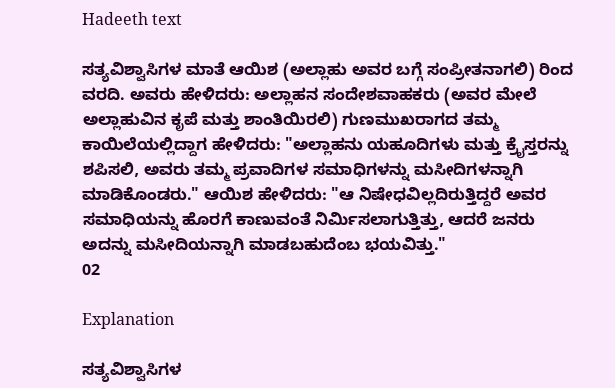Hadeeth text

ಸತ್ಯವಿಶ್ವಾಸಿಗಳ ಮಾತೆ ಆಯಿಶ (ಅಲ್ಲಾಹು ಅವರ ಬಗ್ಗೆ ಸಂಪ್ರೀತನಾಗಲಿ) ರಿಂದ ವರದಿ. ಅವರು ಹೇಳಿದರು: ಅಲ್ಲಾಹನ ಸಂದೇಶವಾಹಕರು (ಅವರ ಮೇಲೆ ಅಲ್ಲಾಹುವಿನ ಕೃಪೆ ಮತ್ತು ಶಾಂತಿಯಿರಲಿ) ಗುಣಮುಖರಾಗದ ತಮ್ಮ ಕಾಯಿಲೆಯಲ್ಲಿದ್ದಾಗ ಹೇಳಿದರು: "ಅಲ್ಲಾಹನು ಯಹೂದಿಗಳು ಮತ್ತು ಕ್ರೈಸ್ತರನ್ನು ಶಪಿಸಲಿ, ಅವರು ತಮ್ಮ ಪ್ರವಾದಿಗಳ ಸಮಾಧಿಗಳನ್ನು ಮಸೀದಿಗಳನ್ನಾಗಿ ಮಾಡಿಕೊಂಡರು." ಆಯಿಶ ಹೇಳಿದರು: "ಆ ನಿಷೇಧವಿಲ್ಲದಿರುತ್ತಿದ್ದರೆ ಅವರ ಸಮಾಧಿಯನ್ನು ಹೊರಗೆ ಕಾಣುವಂತೆ ನಿರ್ಮಿಸಲಾಗುತ್ತಿತ್ತು, ಆದರೆ ಜನರು ಅದನ್ನು ಮಸೀದಿಯನ್ನಾಗಿ ಮಾಡಬಹುದೆಂಬ ಭಯವಿತ್ತು."
02

Explanation

ಸತ್ಯವಿಶ್ವಾಸಿಗಳ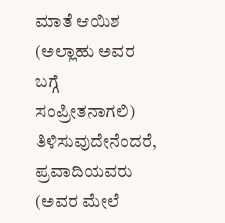ಮಾತೆ ಆಯಿಶ (ಅಲ್ಲಾಹು ಅವರ ಬಗ್ಗೆ ಸಂಪ್ರೀತನಾಗಲಿ) ತಿಳಿಸುವುದೇನೆಂದರೆ, ಪ್ರವಾದಿಯವರು (ಅವರ ಮೇಲೆ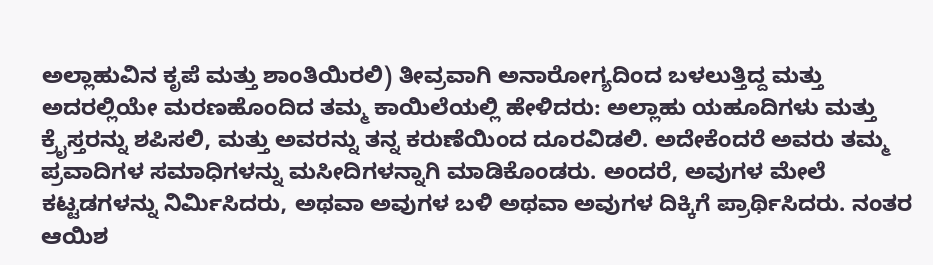ಅಲ್ಲಾಹುವಿನ ಕೃಪೆ ಮತ್ತು ಶಾಂತಿಯಿರಲಿ) ತೀವ್ರವಾಗಿ ಅನಾರೋಗ್ಯದಿಂದ ಬಳಲುತ್ತಿದ್ದ ಮತ್ತು ಅದರಲ್ಲಿಯೇ ಮರಣಹೊಂದಿದ ತಮ್ಮ ಕಾಯಿಲೆಯಲ್ಲಿ ಹೇಳಿದರು: ಅಲ್ಲಾಹು ಯಹೂದಿಗಳು ಮತ್ತು ಕ್ರೈಸ್ತರನ್ನು ಶಪಿಸಲಿ, ಮತ್ತು ಅವರನ್ನು ತನ್ನ ಕರುಣೆಯಿಂದ ದೂರವಿಡಲಿ. ಅದೇಕೆಂದರೆ ಅವರು ತಮ್ಮ ಪ್ರವಾದಿಗಳ ಸಮಾಧಿಗಳನ್ನು ಮಸೀದಿಗಳನ್ನಾಗಿ ಮಾಡಿಕೊಂಡರು. ಅಂದರೆ, ಅವುಗಳ ಮೇಲೆ ಕಟ್ಟಡಗಳನ್ನು ನಿರ್ಮಿಸಿದರು, ಅಥವಾ ಅವುಗಳ ಬಳಿ ಅಥವಾ ಅವುಗಳ ದಿಕ್ಕಿಗೆ ಪ್ರಾರ್ಥಿಸಿದರು. ನಂತರ ಆಯಿಶ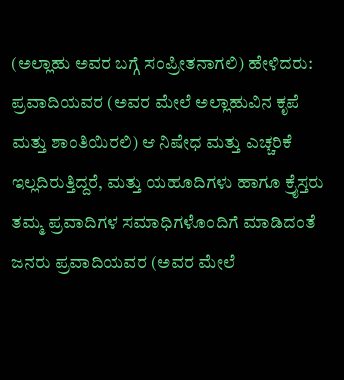(ಅಲ್ಲಾಹು ಅವರ ಬಗ್ಗೆ ಸಂಪ್ರೀತನಾಗಲಿ) ಹೇಳಿದರು: ಪ್ರವಾದಿಯವರ (ಅವರ ಮೇಲೆ ಅಲ್ಲಾಹುವಿನ ಕೃಪೆ ಮತ್ತು ಶಾಂತಿಯಿರಲಿ) ಆ ನಿಷೇಧ ಮತ್ತು ಎಚ್ಚರಿಕೆ ಇಲ್ಲದಿರುತ್ತಿದ್ದರೆ, ಮತ್ತು ಯಹೂದಿಗಳು ಹಾಗೂ ಕ್ರೈಸ್ತರು ತಮ್ಮ ಪ್ರವಾದಿಗಳ ಸಮಾಧಿಗಳೊಂದಿಗೆ ಮಾಡಿದಂತೆ ಜನರು ಪ್ರವಾದಿಯವರ (ಅವರ ಮೇಲೆ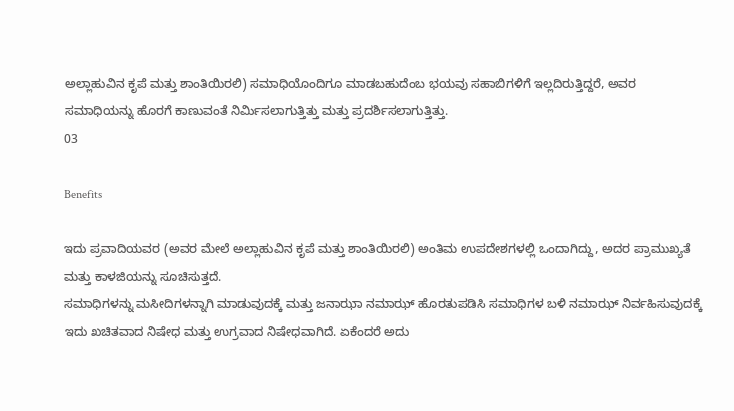ಅಲ್ಲಾಹುವಿನ ಕೃಪೆ ಮತ್ತು ಶಾಂತಿಯಿರಲಿ) ಸಮಾಧಿಯೊಂದಿಗೂ ಮಾಡಬಹುದೆಂಬ ಭಯವು ಸಹಾಬಿಗಳಿಗೆ ಇಲ್ಲದಿರುತ್ತಿದ್ದರೆ, ಅವರ ಸಮಾಧಿಯನ್ನು ಹೊರಗೆ ಕಾಣುವಂತೆ ನಿರ್ಮಿಸಲಾಗುತ್ತಿತ್ತು ಮತ್ತು ಪ್ರದರ್ಶಿಸಲಾಗುತ್ತಿತ್ತು.
03

Benefits

ಇದು ಪ್ರವಾದಿಯವರ (ಅವರ ಮೇಲೆ ಅಲ್ಲಾಹುವಿನ ಕೃಪೆ ಮತ್ತು ಶಾಂತಿಯಿರಲಿ) ಅಂತಿಮ ಉಪದೇಶಗಳಲ್ಲಿ ಒಂದಾಗಿದ್ದು, ಅದರ ಪ್ರಾಮುಖ್ಯತೆ ಮತ್ತು ಕಾಳಜಿಯನ್ನು ಸೂಚಿಸುತ್ತದೆ.
ಸಮಾಧಿಗಳನ್ನು ಮಸೀದಿಗಳನ್ನಾಗಿ ಮಾಡುವುದಕ್ಕೆ ಮತ್ತು ಜನಾಝಾ ನಮಾಝ್ ಹೊರತುಪಡಿಸಿ ಸಮಾಧಿಗಳ ಬಳಿ ನಮಾಝ್ ನಿರ್ವಹಿಸುವುದಕ್ಕೆ ಇದು ಖಚಿತವಾದ ನಿಷೇಧ ಮತ್ತು ಉಗ್ರವಾದ ನಿಷೇಧವಾಗಿದೆ. ಏಕೆಂದರೆ ಅದು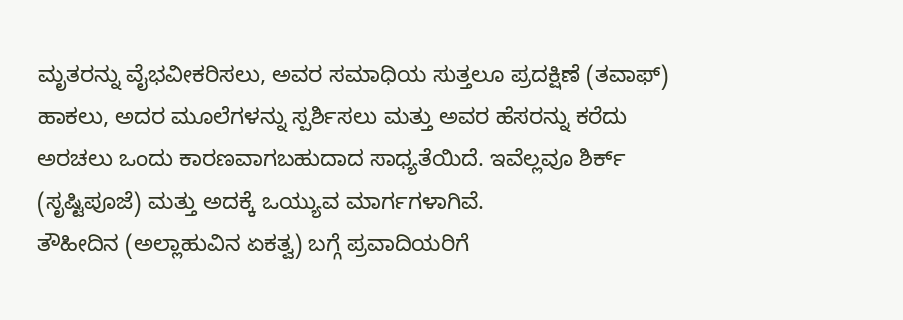ಮೃತರನ್ನು ವೈಭವೀಕರಿಸಲು, ಅವರ ಸಮಾಧಿಯ ಸುತ್ತಲೂ ಪ್ರದಕ್ಷಿಣೆ (ತವಾಫ್) ಹಾಕಲು, ಅದರ ಮೂಲೆಗಳನ್ನು ಸ್ಪರ್ಶಿಸಲು ಮತ್ತು ಅವರ ಹೆಸರನ್ನು ಕರೆದು ಅರಚಲು ಒಂದು ಕಾರಣವಾಗಬಹುದಾದ ಸಾಧ್ಯತೆಯಿದೆ. ಇವೆಲ್ಲವೂ ಶಿರ್ಕ್ (ಸೃಷ್ಟಿಪೂಜೆ) ಮತ್ತು ಅದಕ್ಕೆ ಒಯ್ಯುವ ಮಾರ್ಗಗಳಾಗಿವೆ.
ತೌಹೀದಿನ (ಅಲ್ಲಾಹುವಿನ ಏಕತ್ವ) ಬಗ್ಗೆ ಪ್ರವಾದಿಯರಿಗೆ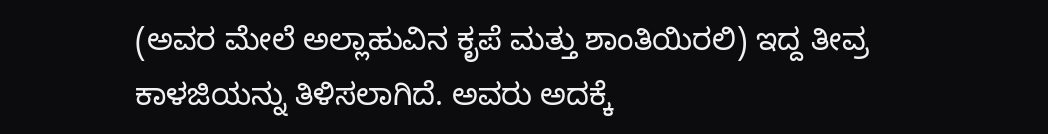(ಅವರ ಮೇಲೆ ಅಲ್ಲಾಹುವಿನ ಕೃಪೆ ಮತ್ತು ಶಾಂತಿಯಿರಲಿ) ಇದ್ದ ತೀವ್ರ ಕಾಳಜಿಯನ್ನು ತಿಳಿಸಲಾಗಿದೆ. ಅವರು ಅದಕ್ಕೆ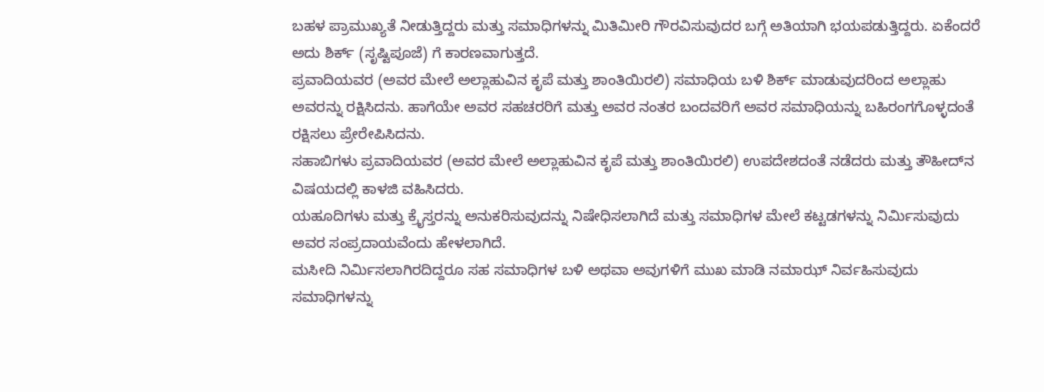ಬಹಳ ಪ್ರಾಮುಖ್ಯತೆ ನೀಡುತ್ತಿದ್ದರು ಮತ್ತು ಸಮಾಧಿಗಳನ್ನು ಮಿತಿಮೀರಿ ಗೌರವಿಸುವುದರ ಬಗ್ಗೆ ಅತಿಯಾಗಿ ಭಯಪಡುತ್ತಿದ್ದರು. ಏಕೆಂದರೆ ಅದು ಶಿರ್ಕ್ (ಸೃಷ್ಟಿಪೂಜೆ) ಗೆ ಕಾರಣವಾಗುತ್ತದೆ.
ಪ್ರವಾದಿಯವರ (ಅವರ ಮೇಲೆ ಅಲ್ಲಾಹುವಿನ ಕೃಪೆ ಮತ್ತು ಶಾಂತಿಯಿರಲಿ) ಸಮಾಧಿಯ ಬಳಿ ಶಿರ್ಕ್ ಮಾಡುವುದರಿಂದ ಅಲ್ಲಾಹು ಅವರನ್ನು ರಕ್ಷಿಸಿದನು. ಹಾಗೆಯೇ ಅವರ ಸಹಚರರಿಗೆ ಮತ್ತು ಅವರ ನಂತರ ಬಂದವರಿಗೆ ಅವರ ಸಮಾಧಿಯನ್ನು ಬಹಿರಂಗಗೊಳ್ಳದಂತೆ ರಕ್ಷಿಸಲು ಪ್ರೇರೇಪಿಸಿದನು.
ಸಹಾಬಿಗಳು ಪ್ರವಾದಿಯವರ (ಅವರ ಮೇಲೆ ಅಲ್ಲಾಹುವಿನ ಕೃಪೆ ಮತ್ತು ಶಾಂತಿಯಿರಲಿ) ಉಪದೇಶದಂತೆ ನಡೆದರು ಮತ್ತು ತೌಹೀದ್‌ನ ವಿಷಯದಲ್ಲಿ ಕಾಳಜಿ ವಹಿಸಿದರು.
ಯಹೂದಿಗಳು ಮತ್ತು ಕ್ರೈಸ್ತರನ್ನು ಅನುಕರಿಸುವುದನ್ನು ನಿಷೇಧಿಸಲಾಗಿದೆ ಮತ್ತು ಸಮಾಧಿಗಳ ಮೇಲೆ ಕಟ್ಟಡಗಳನ್ನು ನಿರ್ಮಿಸುವುದು ಅವರ ಸಂಪ್ರದಾಯವೆಂದು ಹೇಳಲಾಗಿದೆ.
ಮಸೀದಿ ನಿರ್ಮಿಸಲಾಗಿರದಿದ್ದರೂ ಸಹ ಸಮಾಧಿಗಳ ಬಳಿ ಅಥವಾ ಅವುಗಳಿಗೆ ಮುಖ ಮಾಡಿ ನಮಾಝ್ ನಿರ್ವಹಿಸುವುದು ಸಮಾಧಿಗಳನ್ನು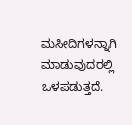ಮಸೀದಿಗಳನ್ನಾಗಿ ಮಾಡುವುದರಲ್ಲಿ ಒಳಪಡುತ್ತದೆ.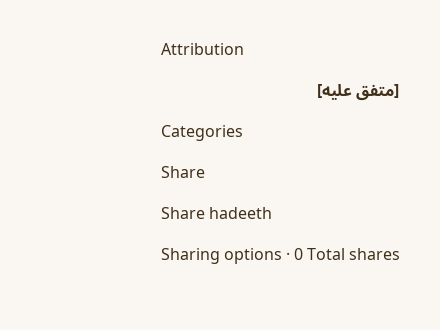Attribution

[متفق عليه]

Categories

Share

Share hadeeth

Sharing options · 0 Total shares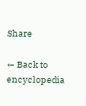Share

← Back to encyclopedia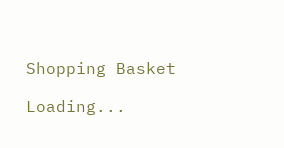Shopping Basket

Loading...